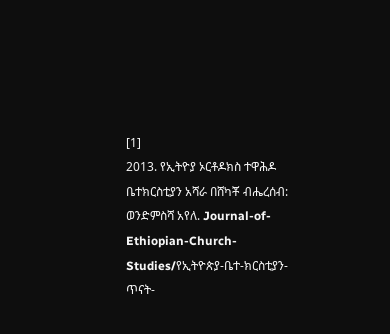[1]
2013. የኢትዮያ ኦርቶዶክስ ተዋሕዶ ቤተክርስቲያን አሻራ በሸካቾ ብሔረሰብ: ወንድምስሻ አየለ. Journal-of-Ethiopian-Church-Studies/የኢትዮጵያ-ቤተ-ክርስቲያን-ጥናት-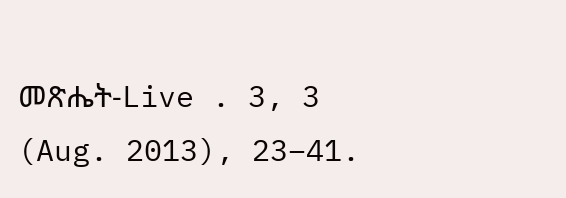መጽሔት-Live . 3, 3 (Aug. 2013), 23–41.